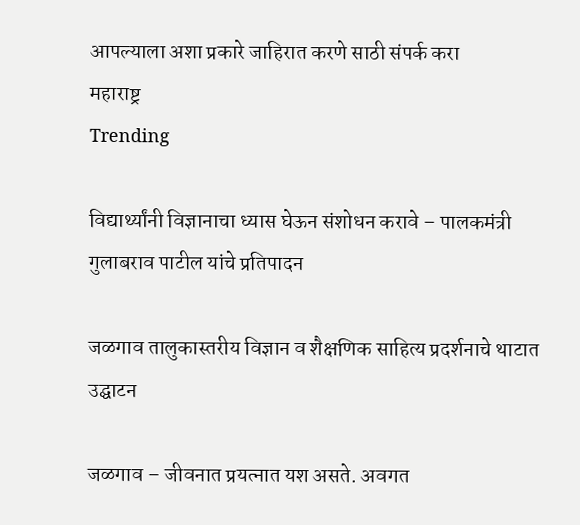आपल्याला अशा प्रकारे जाहिरात करणे साठी संपर्क करा
महाराष्ट्र
Trending

विद्यार्थ्यांनी विज्ञानाचा ध्यास घेऊन संशोधन करावे – पालकमंत्री गुलाबराव पाटील यांचे प्रतिपादन

जळगाव तालुकास्तरीय विज्ञान व शैक्षणिक साहित्य प्रदर्शनाचे थाटात उद्घाटन

जळगाव – जीवनात प्रयत्नात यश असते. अवगत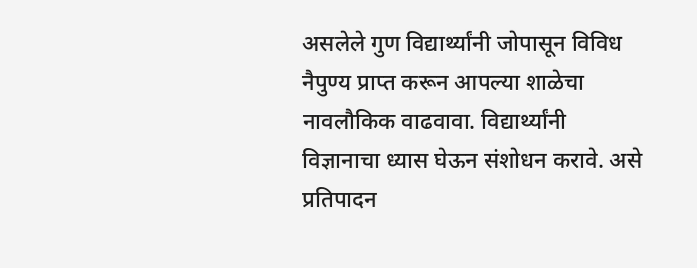असलेले गुण विद्यार्थ्यांनी जोपासून विविध नैपुण्य प्राप्त करून आपल्या शाळेचा नावलौकिक वाढवावा. विद्यार्थ्यांनी विज्ञानाचा ध्यास घेऊन संशोधन करावे. असे प्रतिपादन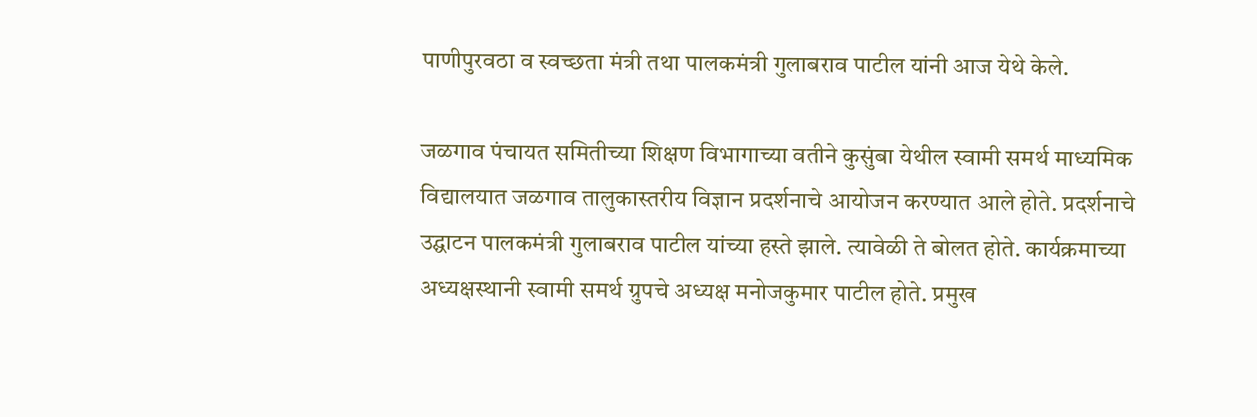पाणीपुरवठा व स्वच्छता मंत्री तथा पालकमंत्री गुलाबराव पाटील यांनी आज येथे केले.

जळगाव पंचायत समितीच्या शिक्षण विभागाच्या वतीने कुसुंबा येथील स्वामी समर्थ माध्यमिक विद्यालयात जळगाव तालुकास्तरीय विज्ञान प्रदर्शनाचे आयोजन करण्यात आले होते. प्रदर्शनाचे उद्घाटन पालकमंत्री गुलाबराव पाटील यांच्या हस्ते झाले. त्यावेळी ते बोलत होते. कार्यक्रमाच्या अध्यक्षस्थानी स्वामी समर्थ ग्रुपचे अध्यक्ष मनोजकुमार पाटील होते. प्रमुख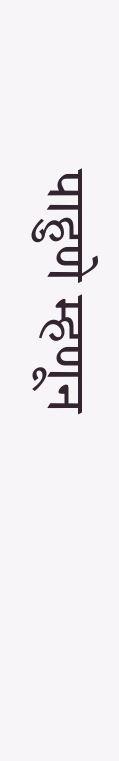पाहुणे म्हणून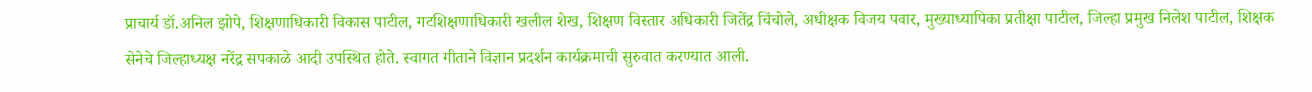प्राचार्य डॉ.अनिल झोपे, शिक्षणाधिकारी विकास पाटील, गटशिक्षणाधिकारी खलील शेख, शिक्षण विस्तार अधिकारी जितेंद्र चिंचोले, अधीक्षक विजय पवार, मुख्याध्यापिका प्रतीक्षा पाटील, जिल्हा प्रमुख निलेश पाटील, शिक्षक सेनेचे जिल्हाध्यक्ष नरेंद्र सपकाळे आदी उपस्थित होते. स्वागत गीताने विज्ञान प्रदर्शन कार्यक्रमाची सुरुवात करण्यात आली.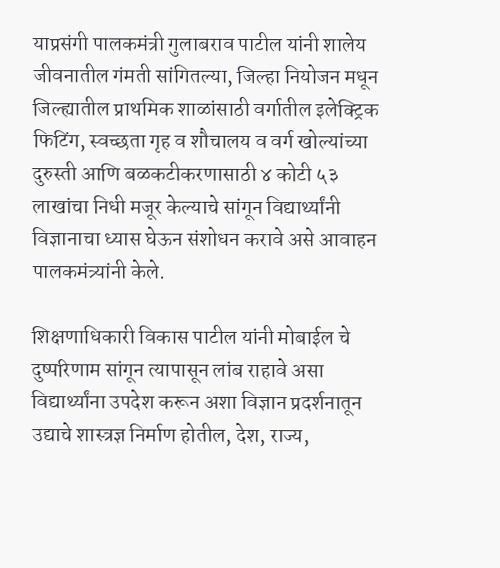याप्रसंगी पालकमंत्री गुलाबराव पाटील यांनी शालेय जीवनातील गंमती सांगितल्या, जिल्हा नियोजन मधून जिल्ह्यातील प्राथमिक शाळांसाठी वर्गातील इलेक्ट्रिक फिटिंग, स्वच्छता गृह व शौचालय व वर्ग खोल्यांच्या दुरुस्ती आणि बळकटीकरणासाठी ४ कोटी ५३ लाखांचा निधी मजूर केल्याचे सांगून विद्यार्थ्यांनी विज्ञानाचा ध्यास घेऊन संशोधन करावे असे आवाहन पालकमंत्र्यांनी केले.

शिक्षणाधिकारी विकास पाटील यांनी मोबाईल चे दुष्परिणाम सांगून त्यापासून लांब राहावे असा विद्यार्थ्यांना उपदेश करून अशा विज्ञान प्रदर्शनातून उद्याचे शास्त्रज्ञ निर्माण होतील, देश, राज्य,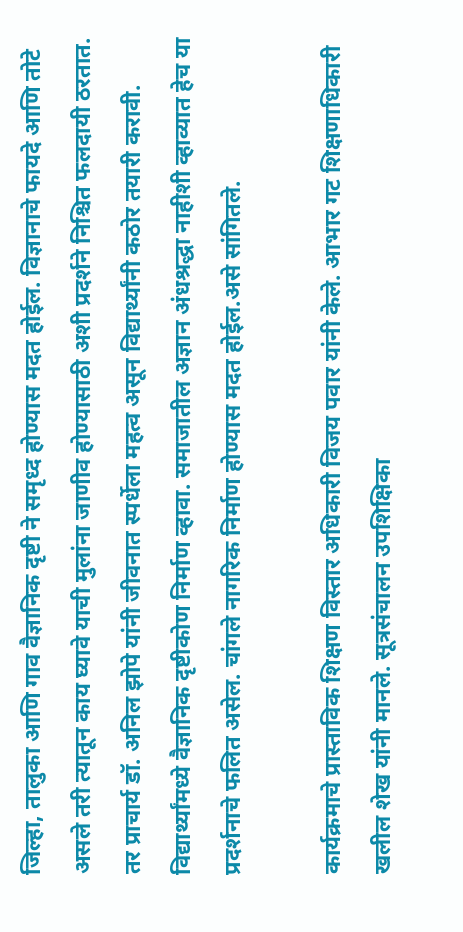जिल्हा, तालुका आणि गाव वैज्ञानिक दृष्टी ने समृध्द होण्यास मदत होईल. विज्ञानाचे फायदे आणि तोटे असले तरी त्यातून काय घ्यावे याची मुलांना जाणीव होण्यासाठी अशी प्रदर्शने निश्चित फलदायी ठरतात. तर प्राचार्य डॉ. अनिल झोपे यांनी जीवनात स्पर्धेला महत्व असून विद्यार्थ्यांनी कठोर तयारी करावी. विद्यार्थ्यांमध्ये वैज्ञानिक दृष्टीकोण निर्माण व्हावा. समाजातील अज्ञान अंधश्रद्धा नाहीशी व्हाव्यात हेच या प्रदर्शनाचे फलित असेल. चांगले नागरिक निर्माण होण्यास मदत होईल.असे सांगितले.

कार्यक्रमाचे प्रास्ताविक शिक्षण विस्तार अधिकारी विजय पवार यांनी केले. आभार गट शिक्षणाधिकारी खलील शेख यांनी मानले. सूत्रसंचालन उपशिक्षिका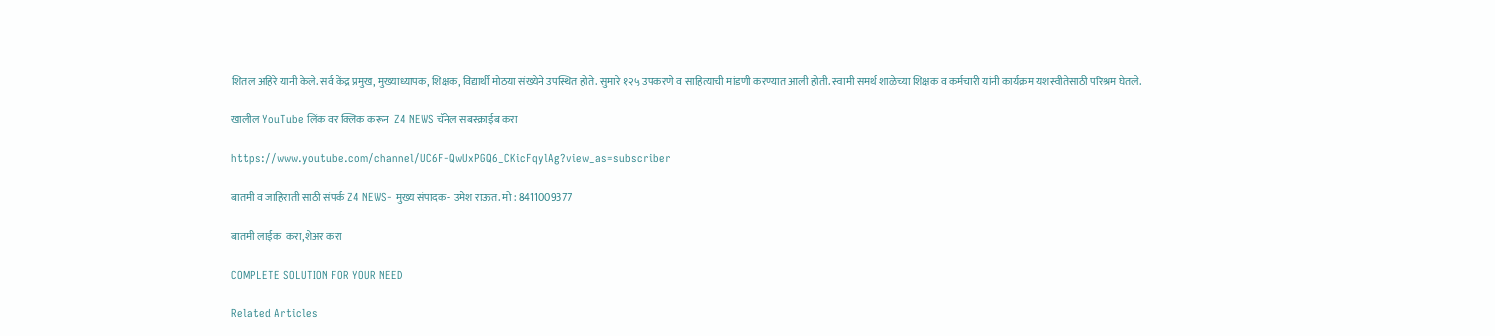शितल अहिरे यानी केले. सर्व केंद्र प्रमुख, मुख्याध्यापक, शिक्षक, विद्यार्थी मोठया संख्येने उपस्थित होते. सुमारे १२५ उपकरणे व साहित्याची मांडणी करण्यात आली होती. स्वामी समर्थ शाळेच्या शिक्षक व कर्मचारी यांनी कार्यक्रम यशस्वीतेसाठी परिश्रम घेतले.

खालील YouTube लिंक वर क्लिक करून  Z4 NEWS चॅनेल सबस्क्राईब करा

https://www.youtube.com/channel/UC6F-QwUxPGQ6_CKicFqylAg?view_as=subscriber

बातमी व जाहिराती साठी संपर्क Z4 NEWS- मुख्य संपादक- उमेश राऊत. मो : 8411009377

बातमी लाईक  करा,शेअर करा

COMPLETE SOLUTION FOR YOUR NEED

Related Articles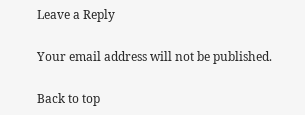Leave a Reply

Your email address will not be published.

Back to top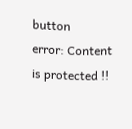button
error: Content is protected !!